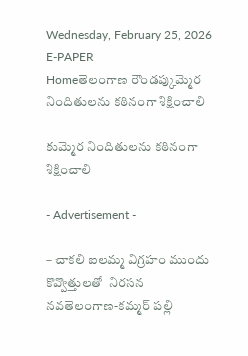Wednesday, February 25, 2026
E-PAPER
Homeతెలంగాణ రౌండప్కుమ్మెర నిందితులను కఠినంగా శిక్షించాలి

కుమ్మెర నిందితులను కఠినంగా శిక్షించాలి

- Advertisement -

– చాకలి ఐలమ్మ విగ్రహం ముందు కొవ్వొత్తులతో  నిరసన
నవతెలంగాణ-కమ్మర్ పల్లి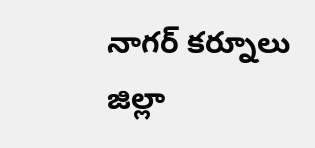నాగర్ కర్నూలు జిల్లా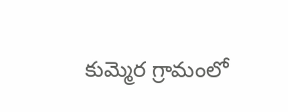కుమ్మెర గ్రామంలో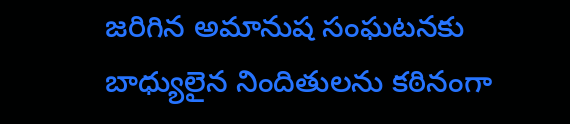జరిగిన అమానుష సంఘటనకు బాధ్యులైన నిందితులను కఠినంగా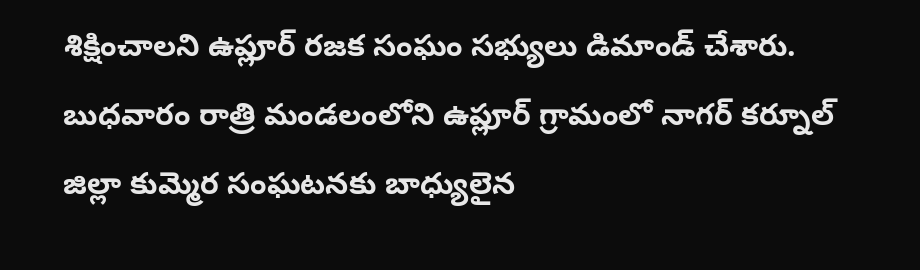శిక్షించాలని ఉప్లూర్ రజక సంఘం సభ్యులు డిమాండ్ చేశారు. బుధవారం రాత్రి మండలంలోని ఉప్లూర్ గ్రామంలో నాగర్ కర్నూల్ జిల్లా కుమ్మెర సంఘటనకు బాధ్యులైన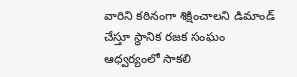వారిని కఠినంగా శిక్షించాలని డిమాండ్ చేస్తూ స్థానిక రజక సంఘం ఆధ్వర్యంలో సాకలి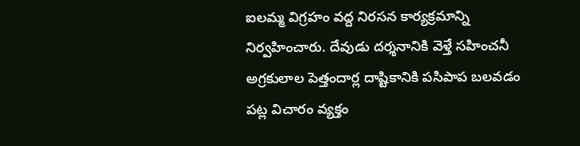ఐలమ్మ విగ్రహం వద్ద నిరసన కార్యక్రమాన్ని నిర్వహించారు. దేవుడు దర్శనానికి వెళ్తే సహించనీ అగ్రకులాల పెత్తందార్ల దాష్టికానికి పసిపాప బలవడం పట్ల విచారం వ్యక్తం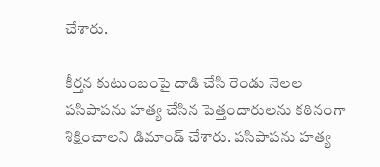చేశారు.

కీర్తన కుటుంబంపై దాడి చేసి రెండు నెలల పసిపాపను హత్య చేసిన పెత్తందారులను కఠినంగా శిక్షించాలని డిమాండ్ చేశారు. పసిపాపను హత్య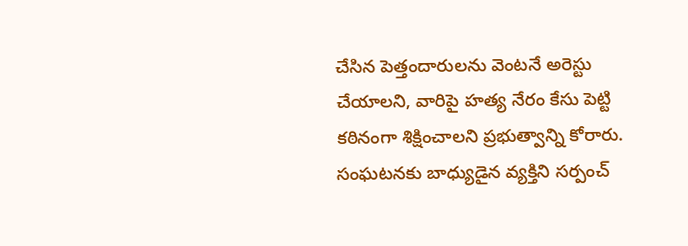చేసిన పెత్తందారులను వెంటనే అరెస్టు చేయాలని, వారిపై హత్య నేరం కేసు పెట్టి కఠినంగా శిక్షించాలని ప్రభుత్వాన్ని కోరారు. సంఘటనకు బాధ్యుడైన వ్యక్తిని సర్పంచ్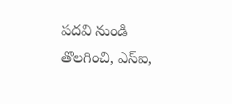పదవి నుండి తొలగించి, ఎస్ఐ,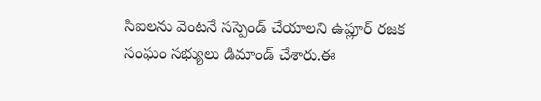సిఐలను వెంటనే సస్పెండ్ చేయాలని ఉప్లూర్ రజక సంఘం సభ్యులు డిమాండ్ చేశారు.ఈ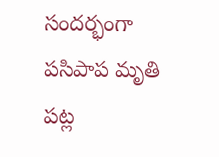సందర్భంగా పసిపాప మృతి పట్ల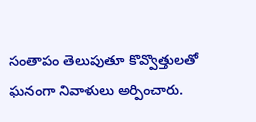సంతాపం తెలుపుతూ కొవ్వొత్తులతో ఘనంగా నివాళులు అర్పించారు.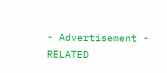- Advertisement -
RELATED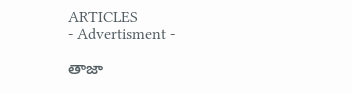ARTICLES
- Advertisment -

తాజా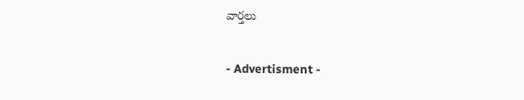వార్తలు

- Advertisment -